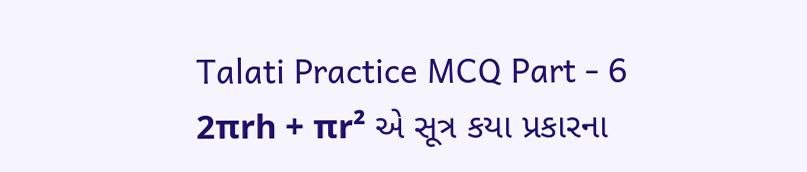Talati Practice MCQ Part - 6
2πrh + πr² એ સૂત્ર કયા પ્રકારના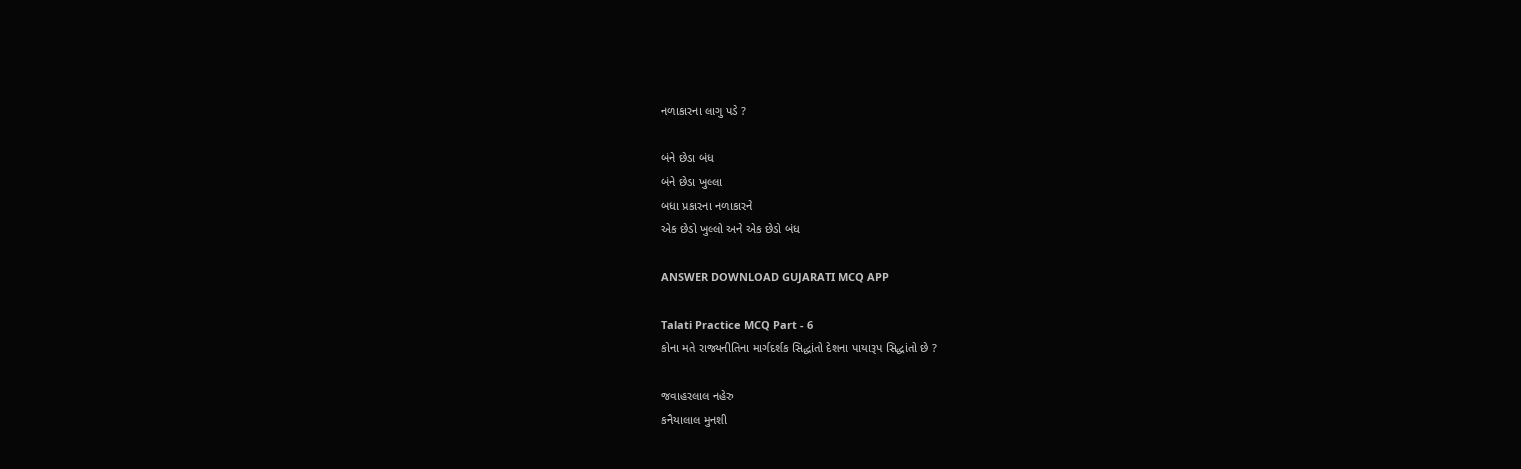નળાકારના લાગુ પડે ?

બંને છેડા બંધ
બંને છેડા ખુલ્લા
બધા પ્રકારના નળાકારને
એક છેડો ખુલ્લો અને એક છેડો બંધ

ANSWER DOWNLOAD GUJARATI MCQ APP

Talati Practice MCQ Part - 6
કોના મતે રાજ્યનીતિના માર્ગદર્શક સિદ્ધાંતો દેશના પાયારૂપ સિદ્ધાંતો છે ?

જવાહરલાલ નહેરુ
કનૈયાલાલ મુનશી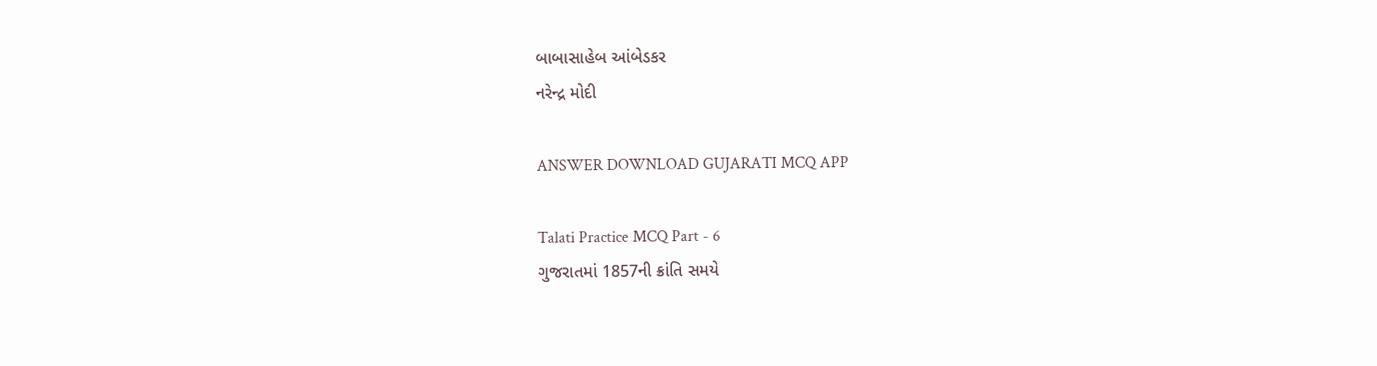બાબાસાહેબ આંબેડકર
નરેન્દ્ર મોદી

ANSWER DOWNLOAD GUJARATI MCQ APP

Talati Practice MCQ Part - 6
ગુજરાતમાં 1857ની ક્રાંતિ સમયે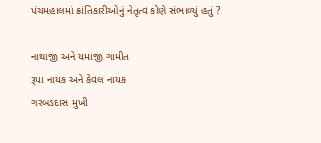પંચમહાલમાં ક્રાંતિકારીઓનું નેતૃત્વ કોણે સંભાળ્યું હતું ?

નાથાજી અને યમાજી ગામીત
રૂપા નાયક અને કેવલ નાયક
ગરબડદાસ મુખી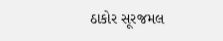ઠાકોર સૂરજમલ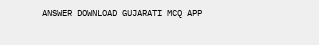ANSWER DOWNLOAD GUJARATI MCQ APP